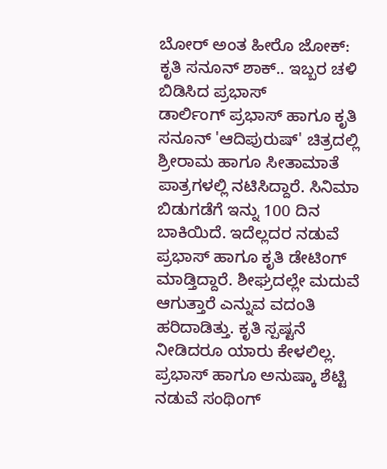ಬೋರ್ ಅಂತ ಹೀರೊ ಜೋಕ್: ಕೃತಿ ಸನೂನ್ ಶಾಕ್.. ಇಬ್ಬರ ಚಳಿ ಬಿಡಿಸಿದ ಪ್ರಭಾಸ್
ಡಾರ್ಲಿಂಗ್ ಪ್ರಭಾಸ್ ಹಾಗೂ ಕೃತಿ ಸನೂನ್ 'ಆದಿಪುರುಷ್' ಚಿತ್ರದಲ್ಲಿ ಶ್ರೀರಾಮ ಹಾಗೂ ಸೀತಾಮಾತೆ ಪಾತ್ರಗಳಲ್ಲಿ ನಟಿಸಿದ್ದಾರೆ. ಸಿನಿಮಾ ಬಿಡುಗಡೆಗೆ ಇನ್ನು 100 ದಿನ ಬಾಕಿಯಿದೆ. ಇದೆಲ್ಲದರ ನಡುವೆ ಪ್ರಭಾಸ್ ಹಾಗೂ ಕೃತಿ ಡೇಟಿಂಗ್ ಮಾಡ್ತಿದ್ದಾರೆ. ಶೀಘ್ರದಲ್ಲೇ ಮದುವೆ ಆಗುತ್ತಾರೆ ಎನ್ನುವ ವದಂತಿ ಹರಿದಾಡಿತ್ತು. ಕೃತಿ ಸ್ಪಷ್ಟನೆ ನೀಡಿದರೂ ಯಾರು ಕೇಳಲಿಲ್ಲ.
ಪ್ರಭಾಸ್ ಹಾಗೂ ಅನುಷ್ಕಾ ಶೆಟ್ಟಿ ನಡುವೆ ಸಂಥಿಂಗ್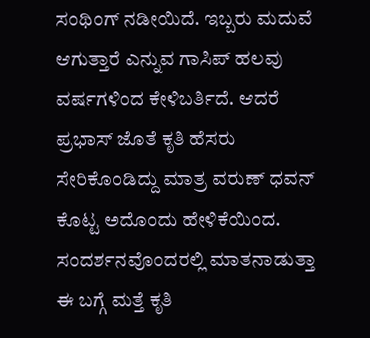ಸಂಥಿಂಗ್ ನಡೀಯಿದೆ. ಇಬ್ಬರು ಮದುವೆ ಆಗುತ್ತಾರೆ ಎನ್ನುವ ಗಾಸಿಪ್ ಹಲವು ವರ್ಷಗಳಿಂದ ಕೇಳಿಬರ್ತಿದೆ. ಆದರೆ ಪ್ರಭಾಸ್ ಜೊತೆ ಕೃತಿ ಹೆಸರು ಸೇರಿಕೊಂಡಿದ್ದು ಮಾತ್ರ ವರುಣ್ ಧವನ್ ಕೊಟ್ಟ ಅದೊಂದು ಹೇಳಿಕೆಯಿಂದ. ಸಂದರ್ಶನವೊಂದರಲ್ಲಿ ಮಾತನಾಡುತ್ತಾ
ಈ ಬಗ್ಗೆ ಮತ್ತೆ ಕೃತಿ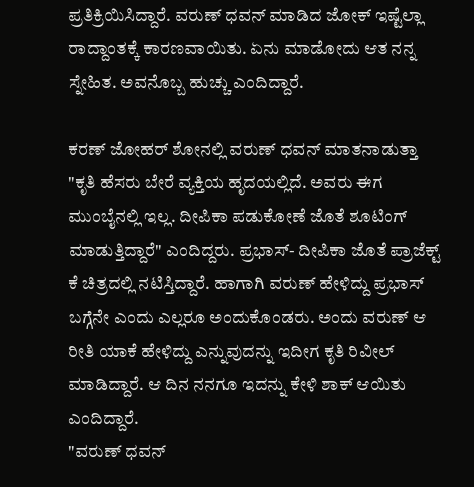ಪ್ರತಿಕ್ರಿಯಿಸಿದ್ದಾರೆ. ವರುಣ್ ಧವನ್ ಮಾಡಿದ ಜೋಕ್ ಇಷ್ಟೆಲ್ಲಾ ರಾದ್ದಾಂತಕ್ಕೆ ಕಾರಣವಾಯಿತು. ಏನು ಮಾಡೋದು ಆತ ನನ್ನ ಸ್ನೇಹಿತ. ಅವನೊಬ್ಬ ಹುಚ್ಚು ಎಂದಿದ್ದಾರೆ.

ಕರಣ್ ಜೋಹರ್ ಶೋನಲ್ಲಿ ವರುಣ್ ಧವನ್ ಮಾತನಾಡುತ್ತಾ "ಕೃತಿ ಹೆಸರು ಬೇರೆ ವ್ಯಕ್ತಿಯ ಹೃದಯಲ್ಲಿದೆ. ಅವರು ಈಗ ಮುಂಬೈನಲ್ಲಿ ಇಲ್ಲ. ದೀಪಿಕಾ ಪಡುಕೋಣೆ ಜೊತೆ ಶೂಟಿಂಗ್ ಮಾಡುತ್ತಿದ್ದಾರೆ" ಎಂದಿದ್ದರು. ಪ್ರಭಾಸ್- ದೀಪಿಕಾ ಜೊತೆ ಪ್ರಾಜೆಕ್ಟ್ ಕೆ ಚಿತ್ರದಲ್ಲಿ ನಟಿಸ್ತಿದ್ದಾರೆ. ಹಾಗಾಗಿ ವರುಣ್ ಹೇಳಿದ್ದು ಪ್ರಭಾಸ್ ಬಗ್ಗೆನೇ ಎಂದು ಎಲ್ಲರೂ ಅಂದುಕೊಂಡರು. ಅಂದು ವರುಣ್ ಆ ರೀತಿ ಯಾಕೆ ಹೇಳಿದ್ದು ಎನ್ನುವುದನ್ನು ಇದೀಗ ಕೃತಿ ರಿವೀಲ್ ಮಾಡಿದ್ದಾರೆ. ಆ ದಿನ ನನಗೂ ಇದನ್ನು ಕೇಳಿ ಶಾಕ್ ಆಯಿತು ಎಂದಿದ್ದಾರೆ.
"ವರುಣ್ ಧವನ್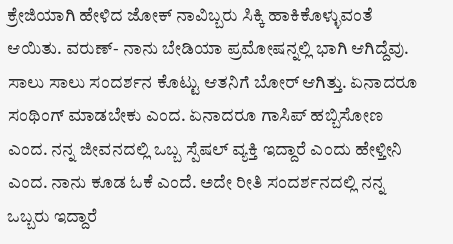ಕ್ರೇಜಿಯಾಗಿ ಹೇಳಿದ ಜೋಕ್ ನಾವಿಬ್ಬರು ಸಿಕ್ಕಿ ಹಾಕಿಕೊಳ್ಳುವಂತೆ ಆಯಿತು. ವರುಣ್- ನಾನು ಬೇಡಿಯಾ ಪ್ರಮೋಷನ್ನಲ್ಲಿ ಭಾಗಿ ಆಗಿದ್ದೆವು. ಸಾಲು ಸಾಲು ಸಂದರ್ಶನ ಕೊಟ್ಟು ಆತನಿಗೆ ಬೋರ್ ಆಗಿತ್ತು. ಏನಾದರೂ ಸಂಥಿಂಗ್ ಮಾಡಬೇಕು ಎಂದ. ಏನಾದರೂ ಗಾಸಿಪ್ ಹಬ್ಬಿಸೋಣ ಎಂದ. ನನ್ನ ಜೀವನದಲ್ಲಿ ಒಬ್ಬ ಸ್ಪೆಷಲ್ ವ್ಯಕ್ತಿ ಇದ್ದಾರೆ ಎಂದು ಹೇಳ್ತೀನಿ ಎಂದ. ನಾನು ಕೂಡ ಓಕೆ ಎಂದೆ. ಅದೇ ರೀತಿ ಸಂದರ್ಶನದಲ್ಲಿ ನನ್ನ ಒಬ್ಬರು ಇದ್ದಾರೆ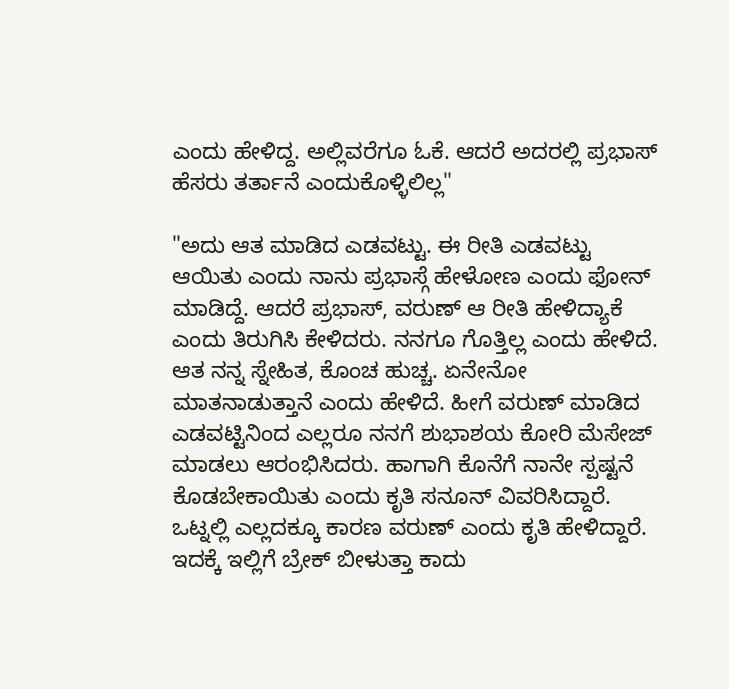ಎಂದು ಹೇಳಿದ್ದ. ಅಲ್ಲಿವರೆಗೂ ಓಕೆ. ಆದರೆ ಅದರಲ್ಲಿ ಪ್ರಭಾಸ್ ಹೆಸರು ತರ್ತಾನೆ ಎಂದುಕೊಳ್ಳಿಲಿಲ್ಲ"

"ಅದು ಆತ ಮಾಡಿದ ಎಡವಟ್ಟು. ಈ ರೀತಿ ಎಡವಟ್ಟು ಆಯಿತು ಎಂದು ನಾನು ಪ್ರಭಾಸ್ಗೆ ಹೇಳೋಣ ಎಂದು ಫೋನ್ ಮಾಡಿದ್ದೆ. ಆದರೆ ಪ್ರಭಾಸ್, ವರುಣ್ ಆ ರೀತಿ ಹೇಳಿದ್ಯಾಕೆ ಎಂದು ತಿರುಗಿಸಿ ಕೇಳಿದರು. ನನಗೂ ಗೊತ್ತಿಲ್ಲ ಎಂದು ಹೇಳಿದೆ. ಆತ ನನ್ನ ಸ್ನೇಹಿತ, ಕೊಂಚ ಹುಚ್ಚ. ಏನೇನೋ ಮಾತನಾಡುತ್ತಾನೆ ಎಂದು ಹೇಳಿದೆ. ಹೀಗೆ ವರುಣ್ ಮಾಡಿದ ಎಡವಟ್ಟಿನಿಂದ ಎಲ್ಲರೂ ನನಗೆ ಶುಭಾಶಯ ಕೋರಿ ಮೆಸೇಜ್ ಮಾಡಲು ಆರಂಭಿಸಿದರು. ಹಾಗಾಗಿ ಕೊನೆಗೆ ನಾನೇ ಸ್ಪಷ್ಟನೆ ಕೊಡಬೇಕಾಯಿತು ಎಂದು ಕೃತಿ ಸನೂನ್ ವಿವರಿಸಿದ್ದಾರೆ. ಒಟ್ನಲ್ಲಿ ಎಲ್ಲದಕ್ಕೂ ಕಾರಣ ವರುಣ್ ಎಂದು ಕೃತಿ ಹೇಳಿದ್ದಾರೆ. ಇದಕ್ಕೆ ಇಲ್ಲಿಗೆ ಬ್ರೇಕ್ ಬೀಳುತ್ತಾ ಕಾದು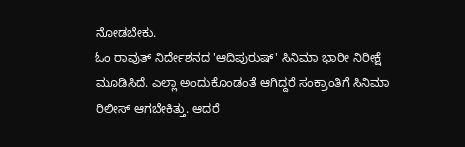ನೋಡಬೇಕು.
ಓಂ ರಾವುತ್ ನಿರ್ದೇಶನದ 'ಆದಿಪುರುಷ್' ಸಿನಿಮಾ ಭಾರೀ ನಿರೀಕ್ಷೆ ಮೂಡಿಸಿದೆ. ಎಲ್ಲಾ ಅಂದುಕೊಂಡಂತೆ ಆಗಿದ್ದರೆ ಸಂಕ್ರಾಂತಿಗೆ ಸಿನಿಮಾ ರಿಲೀಸ್ ಆಗಬೇಕಿತ್ತು. ಆದರೆ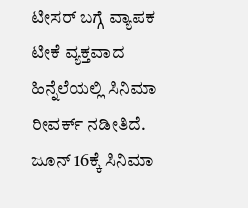ಟೀಸರ್ ಬಗ್ಗೆ ವ್ಯಾಪಕ ಟೀಕೆ ವ್ಯಕ್ತವಾದ ಹಿನ್ನೆಲೆಯಲ್ಲಿ ಸಿನಿಮಾ ರೀವರ್ಕ್ ನಡೀತಿದೆ. ಜೂನ್ 16ಕ್ಕೆ ಸಿನಿಮಾ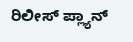ರಿಲೀಸ್ ಪ್ಲ್ಯಾನ್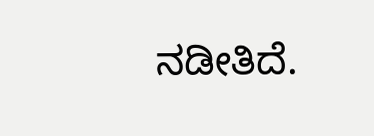ನಡೀತಿದೆ.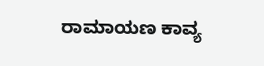ರಾಮಾಯಣ ಕಾವ್ಯ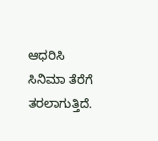ಆಧರಿಸಿ ಸಿನಿಮಾ ತೆರೆಗೆ ತರಲಾಗುತ್ತಿದೆ.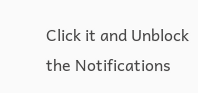Click it and Unblock the Notifications